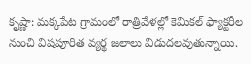కృష్ణా: మక్కపేట గ్రామంలో రాత్రివేళల్లో కెమికల్ ఫ్యాక్టరీల నుంచి విషపూరిత వ్యర్థ జలాలు విడుదలవుతున్నాయి.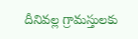దీనివల్ల గ్రామస్తులకు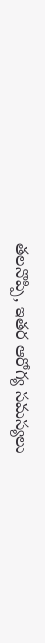తలనొప్పి, ఇతర ఆరోగ్య సమస్యలు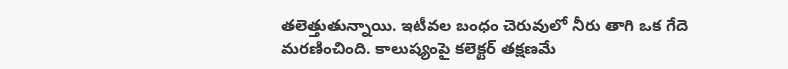తలెత్తుతున్నాయి. ఇటీవల బంధం చెరువులో నీరు తాగి ఒక గేదె మరణించింది. కాలుష్యంపై కలెక్టర్ తక్షణమే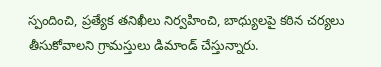స్పందించి, ప్రత్యేక తనిఖీలు నిర్వహించి, బాధ్యులపై కఠిన చర్యలు తీసుకోవాలని గ్రామస్తులు డిమాండ్ చేస్తున్నారు.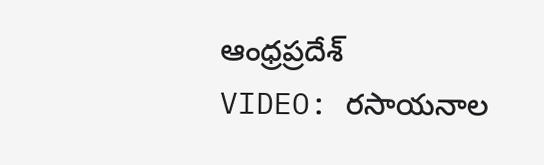ఆంధ్రప్రదేశ్
VIDEO: రసాయనాల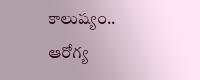కాలుష్యం.. ఆరోగ్య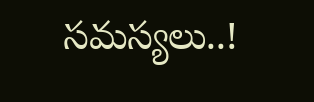సమస్యలు..!